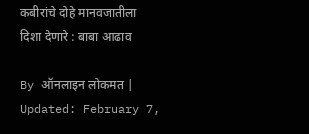कबीरांचे दोहे मानवजातीला दिशा देणारे : बाबा आढाव

By ऑनलाइन लोकमत | Updated: February 7,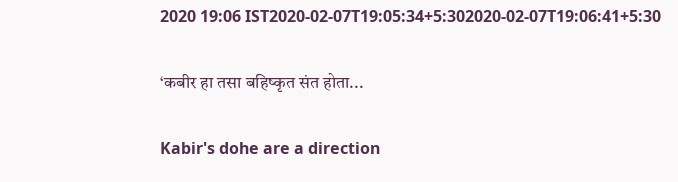2020 19:06 IST2020-02-07T19:05:34+5:302020-02-07T19:06:41+5:30

‘कबीर हा तसा बहिष्कृत संत होता...

Kabir's dohe are a direction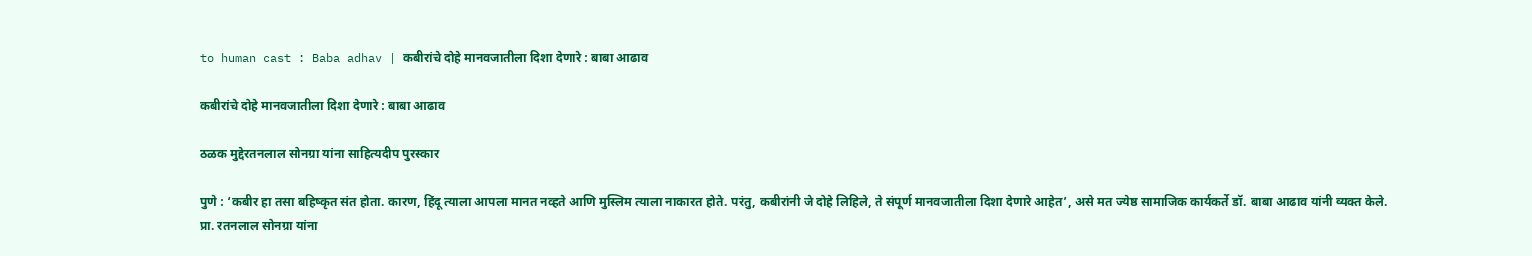to human cast : Baba adhav | कबीरांचे दोहे मानवजातीला दिशा देणारे : बाबा आढाव

कबीरांचे दोहे मानवजातीला दिशा देणारे : बाबा आढाव

ठळक मुद्देरतनलाल सोनग्रा यांना साहित्यदीप पुरस्कार

पुणे : ‘कबीर हा तसा बहिष्कृत संत होता. कारण, हिंदू त्याला आपला मानत नव्हते आणि मुस्लिम त्याला नाकारत होते. परंतु, कबीरांनी जे दोहे लिहिले, ते संपूर्ण मानवजातीला दिशा देणारे आहेत’, असे मत ज्येष्ठ सामाजिक कार्यकर्ते डॉ. बाबा आढाव यांनी व्यक्त केले.
प्रा. रतनलाल सोनग्रा यांना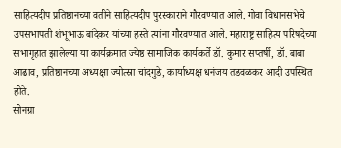साहित्यदीप प्रतिष्ठानच्या वतीने साहित्यदीप पुरस्काराने गौरवण्यात आले. गोवा विधानसभेचे उपसभापती शंभूभाऊ बांदेकर यांच्या हस्ते त्यांना गौरवण्यात आले. महाराष्ट्र साहित्य परिषदेच्या सभागृहात झालेल्या या कार्यक्रमात ज्येष्ठ सामाजिक कार्यकर्ते डॉ. कुमार सप्तर्षी, डॉ. बाबा आढाव, प्रतिष्ठानच्या अध्यक्षा ज्योत्स्रा चांदगुडे, कार्याध्यक्ष धनंजय तडवळकर आदी उपस्थित होते.
सोनग्रा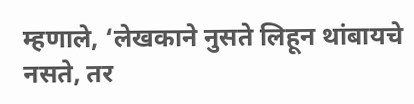म्हणाले, ‘लेखकाने नुसते लिहून थांबायचे नसते, तर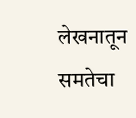लेखनातून समतेचा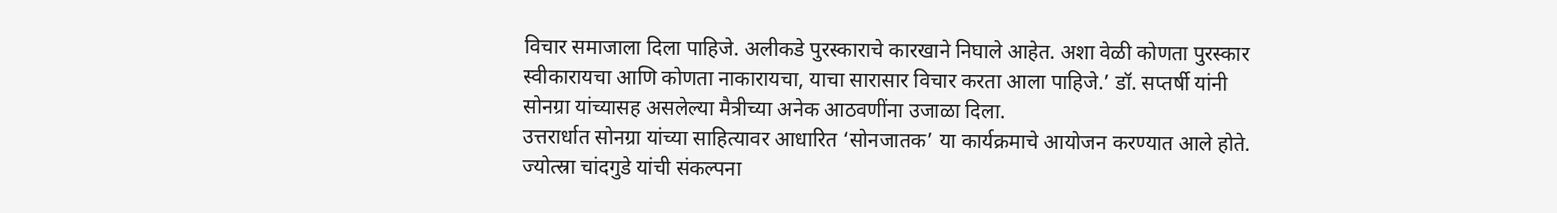विचार समाजाला दिला पाहिजे. अलीकडे पुरस्काराचे कारखाने निघाले आहेत. अशा वेळी कोणता पुरस्कार स्वीकारायचा आणि कोणता नाकारायचा, याचा सारासार विचार करता आला पाहिजे.’ डॉ. सप्तर्षी यांनी सोनग्रा यांच्यासह असलेल्या मैत्रीच्या अनेक आठवणींना उजाळा दिला.
उत्तरार्धात सोनग्रा यांच्या साहित्यावर आधारित ‘सोनजातक’ या कार्यक्रमाचे आयोजन करण्यात आले होते. ज्योत्स्रा चांदगुडे यांची संकल्पना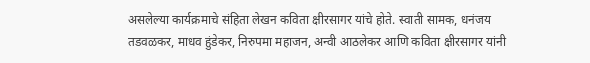असलेल्या कार्यक्रमाचे संहिता लेखन कविता क्षीरसागर यांचे होते. स्वाती सामक, धनंजय तडवळकर, माधव हुंडेकर, निरुपमा महाजन, अन्वी आठलेकर आणि कविता क्षीरसागर यांनी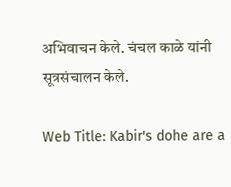अभिवाचन केले. चंचल काळे यांनी सूत्रसंचालन केले.

Web Title: Kabir's dohe are a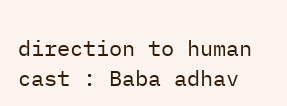direction to human cast : Baba adhav